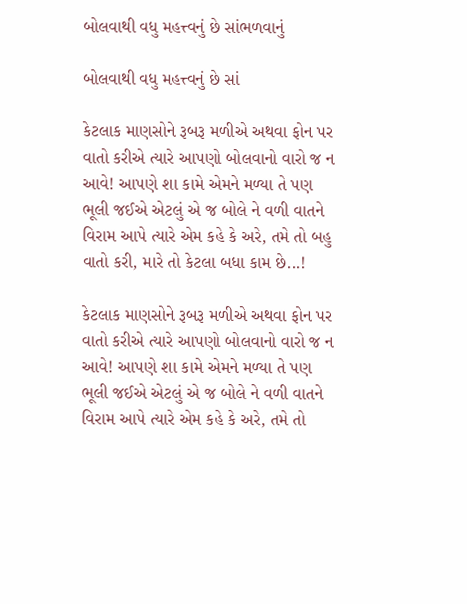બોલવાથી વધુ મહત્ત્વનું છે સાંભળવાનું

બોલવાથી વધુ મહત્ત્વનું છે સાં

કેટલાક માણસોને રૂબરૂ મળીએ અથવા ફોન પર વાતો કરીએ ત્યારે આપણો બોલવાનો વારો જ ન આવે! આપણે શા કામે એમને મળ્યા તે પણ ભૂલી જઈએ એટલું એ જ બોલે ને વળી વાતને વિરામ આપે ત્યારે એમ કહે કે અરે, તમે તો બહુ વાતો કરી, મારે તો કેટલા બધા કામ છે...!

કેટલાક માણસોને રૂબરૂ મળીએ અથવા ફોન પર વાતો કરીએ ત્યારે આપણો બોલવાનો વારો જ ન આવે! આપણે શા કામે એમને મળ્યા તે પણ ભૂલી જઈએ એટલું એ જ બોલે ને વળી વાતને વિરામ આપે ત્યારે એમ કહે કે અરે, તમે તો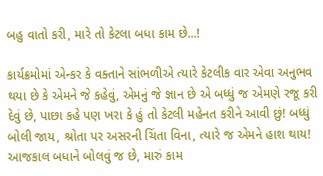બહુ વાતો કરી, મારે તો કેટલા બધા કામ છે...!

કાર્યક્રમોમાં એન્કર કે વક્તાને સાંભળીએ ત્યારે કેટલીક વાર એવા અનુભવ થયા છે કે એમને જે કહેવું, એમનું જે જ્ઞાન છે એ બધ્ધું જ એમણે રજૂ કરી દેવું છે, પાછા કહે પણ ખરા કે હું તો કેટલી મહેનત કરીને આવી છું! બધ્ધું બોલી જાય, શ્રોતા પર અસરની ચિંતા વિના, ત્યારે જ એમને હાશ થાય!
આજકાલ બધાને બોલવું જ છે, મારું કામ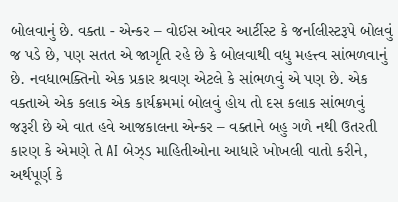બોલવાનું છે. વક્તા - એન્કર – વોઈસ ઓવર આર્ટીસ્ટ કે જર્નાલીસ્ટરૂપે બોલવું જ પડે છે, પણ સતત એ જાગૃતિ રહે છે કે બોલવાથી વધુ મહત્ત્વ સાંભળવાનું છે. નવધાભક્તિનો એક પ્રકાર શ્રવણ એટલે કે સાંભળવું એ પણ છે. એક વક્તાએ એક કલાક એક કાર્યક્રમમાં બોલવું હોય તો દસ કલાક સાંભળવું જરૂરી છે એ વાત હવે આજકાલના એન્કર – વક્તાને બહુ ગળે નથી ઉતરતી કારણ કે એમણે તે AI બેઝ્ડ માહિતીઓના આધારે ખોખલી વાતો કરીને, અર્થપૂર્ણ કે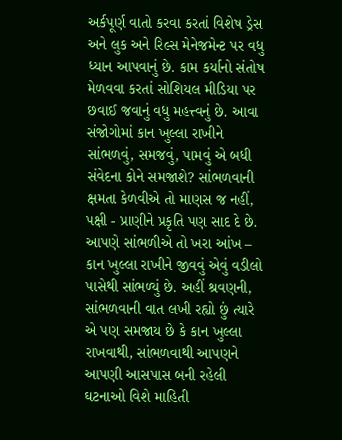અર્કપૂર્ણ વાતો કરવા કરતાં વિશેષ ડ્રેસ અને લુક અને રિલ્સ મેનેજમેન્ટ પર વધુ ધ્યાન આપવાનું છે. કામ કર્યાનો સંતોષ મેળવવા કરતાં સોશિયલ મીડિયા પર છવાઈ જવાનું વધુ મહત્ત્વનું છે. આવા સંજોગોમાં કાન ખુલ્લા રાખીને સાંભળવું, સમજવું, પામવું એ બધી સંવેદના કોને સમજાશે? સાંભળવાની ક્ષમતા કેળવીએ તો માણસ જ નહીં, પક્ષી - પ્રાણીને પ્રકૃતિ પણ સાદ દે છે.
આપણે સાંભળીએ તો ખરા આંખ – કાન ખુલ્લા રાખીને જીવવું એવું વડીલો પાસેથી સાંભળ્યું છે. અહીં શ્રવણની, સાંભળવાની વાત લખી રહ્યો છું ત્યારે એ પણ સમજાય છે કે કાન ખુલ્લા રાખવાથી, સાંભળવાથી આપણને આપણી આસપાસ બની રહેલી ઘટનાઓ વિશે માહિતી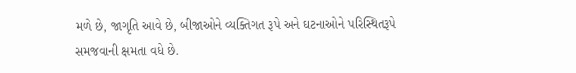મળે છે, જાગૃતિ આવે છે, બીજાઓને વ્યક્તિગત રૂપે અને ઘટનાઓને પરિસ્થિતરૂપે સમજવાની ક્ષમતા વધે છે.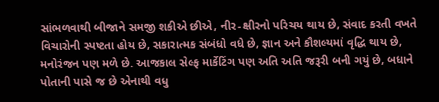સાંભળવાથી બીજાને સમજી શકીએ છીએ, નીર-ક્ષીરનો પરિચય થાય છે, સંવાદ કરતી વખતે વિચારોની સ્પષ્ટતા હોય છે, સકારાત્મક સંબંધો વધે છે, જ્ઞાન અને કૌશલ્યમાં વૃદ્ધિ થાય છે, મનોરંજન પણ મળે છે. આજકાલ સેલ્ફ માર્કેટિંગ પણ અતિ અતિ જરૂરી બની ગયું છે, બધાને પોતાની પાસે જ છે એનાથી વધુ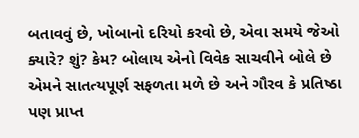બતાવવું છે, ખોબાનો દરિયો કરવો છે, એવા સમયે જેઓ ક્યારે? શું? કેમ? બોલાય એનો વિવેક સાચવીને બોલે છે એમને સાતત્યપૂર્ણ સફળતા મળે છે અને ગૌરવ કે પ્રતિષ્ઠા પણ પ્રાપ્ત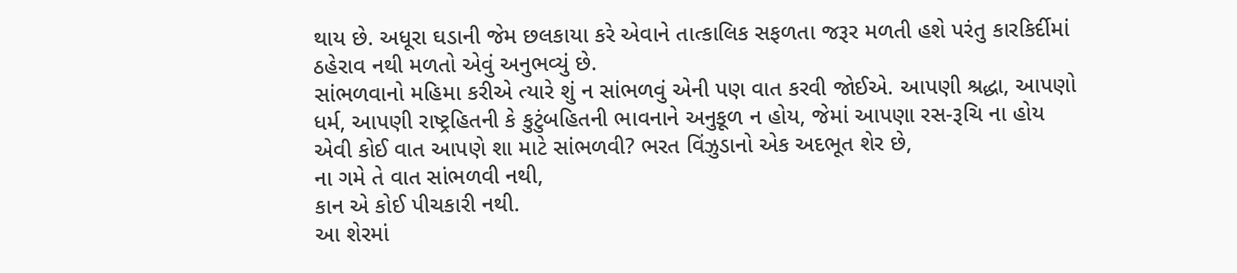થાય છે. અધૂરા ઘડાની જેમ છલકાયા કરે એવાને તાત્કાલિક સફળતા જરૂર મળતી હશે પરંતુ કારકિર્દીમાં ઠહેરાવ નથી મળતો એવું અનુભવ્યું છે.
સાંભળવાનો મહિમા કરીએ ત્યારે શું ન સાંભળવું એની પણ વાત કરવી જોઈએ. આપણી શ્રદ્ધા, આપણો ધર્મ, આપણી રાષ્ટ્રહિતની કે કુટુંબહિતની ભાવનાને અનુકૂળ ન હોય, જેમાં આપણા રસ-રૂચિ ના હોય એવી કોઈ વાત આપણે શા માટે સાંભળવી? ભરત વિંઝુડાનો એક અદભૂત શેર છે,
ના ગમે તે વાત સાંભળવી નથી,
કાન એ કોઈ પીચકારી નથી.
આ શેરમાં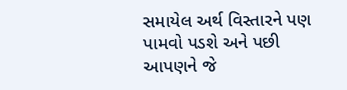સમાયેલ અર્થ વિસ્તારને પણ પામવો પડશે અને પછી આપણને જે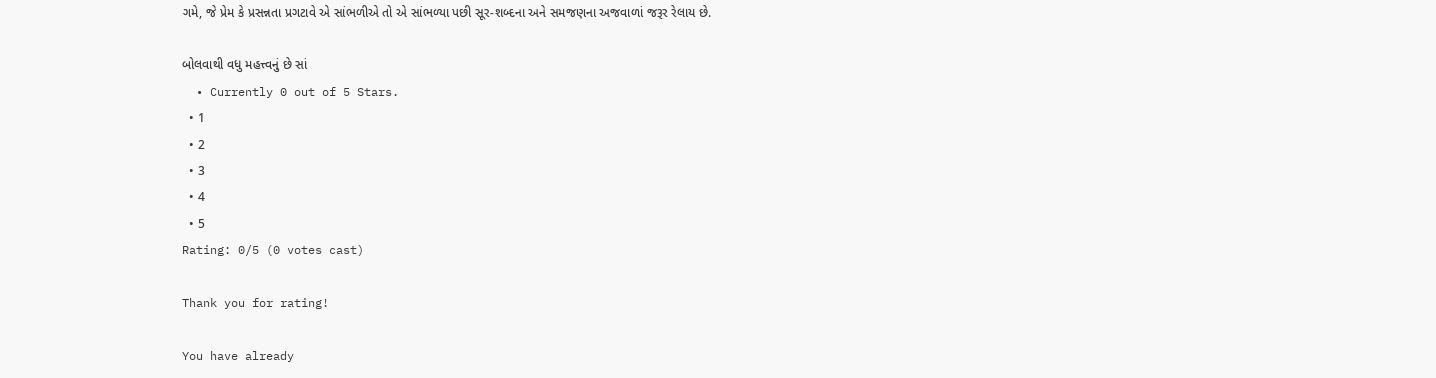ગમે, જે પ્રેમ કે પ્રસન્નતા પ્રગટાવે એ સાંભળીએ તો એ સાંભળ્યા પછી સૂર-શબ્દના અને સમજણના અજવાળાં જરૂર રેલાય છે.

બોલવાથી વધુ મહત્ત્વનું છે સાં
  • Currently 0 out of 5 Stars.
  • 1
  • 2
  • 3
  • 4
  • 5
Rating: 0/5 (0 votes cast)

Thank you for rating!

You have already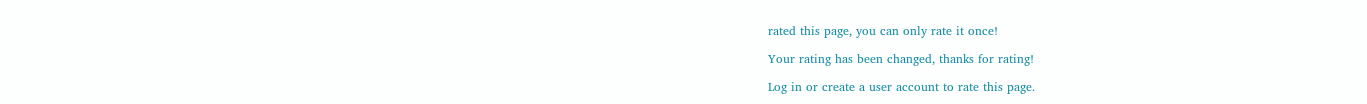rated this page, you can only rate it once!

Your rating has been changed, thanks for rating!

Log in or create a user account to rate this page.